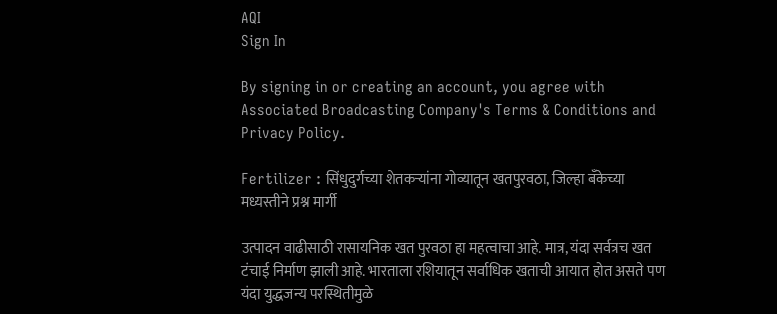AQI
Sign In

By signing in or creating an account, you agree with Associated Broadcasting Company's Terms & Conditions and Privacy Policy.

Fertilizer : सिंधुदुर्गच्या शेतकऱ्यांना गोव्यातून खतपुरवठा, जिल्हा बॅंकेच्या मध्यस्तीने प्रश्न मार्गी

उत्पादन वाढीसाठी रासायनिक खत पुरवठा हा महत्वाचा आहे. मात्र, यंदा सर्वत्रच खत टंचाई निर्माण झाली आहे. भारताला रशियातून सर्वाधिक खताची आयात होत असते पण यंदा युद्धजन्य परस्थितीमुळे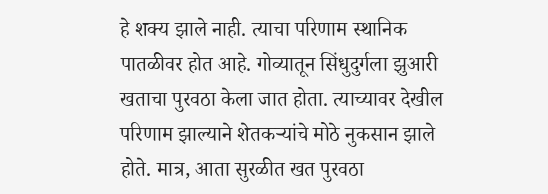हे शक्य झाले नाही. त्याचा परिणाम स्थानिक पातळीवर होत आहे. गोव्यातून सिंधुदुर्गला झुआरी खताचा पुरवठा केला जात होता. त्याच्यावर देखील परिणाम झाल्याने शेतकऱ्यांचे मोठे नुकसान झाले होते. मात्र, आता सुरळीत खत पुरवठा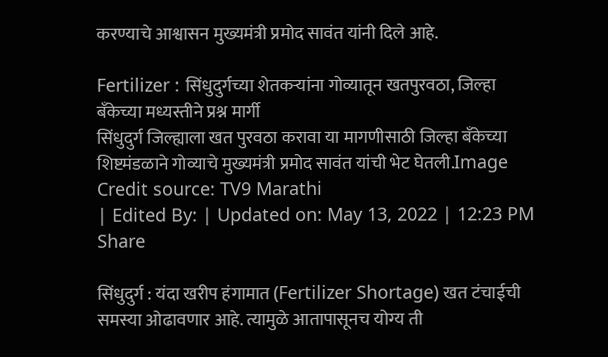करण्याचे आश्वासन मुख्यमंत्री प्रमोद सावंत यांनी दिले आहे.

Fertilizer : सिंधुदुर्गच्या शेतकऱ्यांना गोव्यातून खतपुरवठा, जिल्हा बॅंकेच्या मध्यस्तीने प्रश्न मार्गी
सिंधुदुर्ग जिल्ह्याला खत पुरवठा करावा या मागणीसाठी जिल्हा बॅंकेच्या शिष्टमंडळाने गोव्याचे मुख्यमंत्री प्रमोद सावंत यांची भेट घेतली.Image Credit source: TV9 Marathi
| Edited By: | Updated on: May 13, 2022 | 12:23 PM
Share

सिंधुदुर्ग : यंदा खरीप हंगामात (Fertilizer Shortage) खत टंचाईची समस्या ओढावणार आहे. त्यामुळे आतापासूनच योग्य ती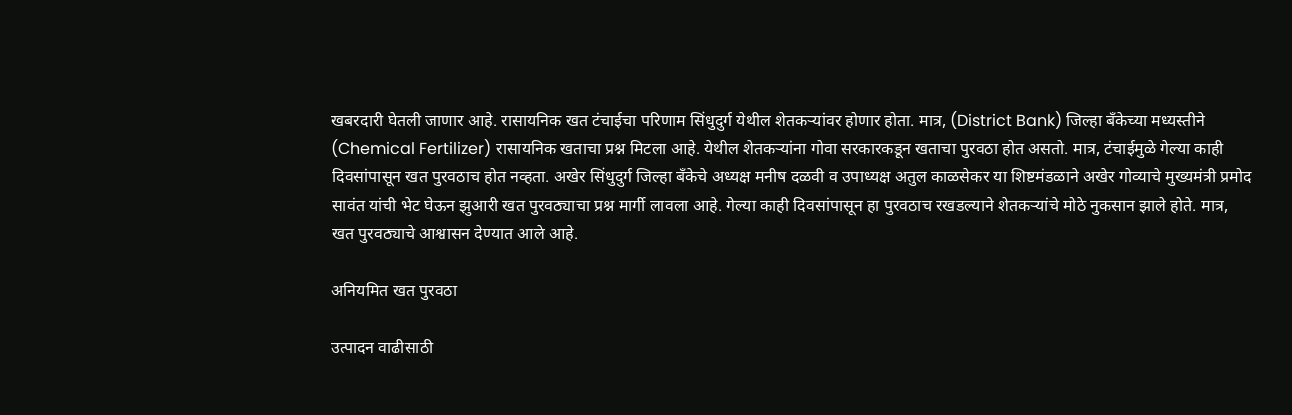खबरदारी घेतली जाणार आहे. रासायनिक खत टंचाईचा परिणाम सिंधुदुर्ग येथील शेतकऱ्यांवर होणार होता. मात्र, (District Bank) जिल्हा बॅंकेच्या मध्यस्तीने (Chemical Fertilizer) रासायनिक खताचा प्रश्न मिटला आहे. येथील शेतकऱ्यांना गोवा सरकारकडून खताचा पुरवठा होत असतो. मात्र, टंचाईमुळे गेल्या काही दिवसांपासून खत पुरवठाच होत नव्हता. अखेर सिंधुदुर्ग जिल्हा बॅंकेचे अध्यक्ष मनीष दळवी व उपाध्यक्ष अतुल काळसेकर या शिष्टमंडळाने अखेर गोव्याचे मुख्यमंत्री प्रमोद सावंत यांची भेट घेऊन झुआरी खत पुरवठ्याचा प्रश्न मार्गी लावला आहे. गेल्या काही दिवसांपासून हा पुरवठाच रखडल्याने शेतकऱ्यांचे मोठे नुकसान झाले होते. मात्र, खत पुरवठ्याचे आश्वासन देण्यात आले आहे.

अनियमित खत पुरवठा

उत्पादन वाढीसाठी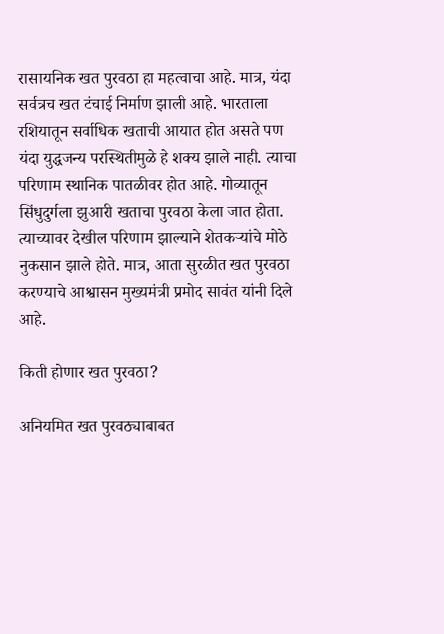रासायनिक खत पुरवठा हा महत्वाचा आहे. मात्र, यंदा सर्वत्रच खत टंचाई निर्माण झाली आहे. भारताला रशियातून सर्वाधिक खताची आयात होत असते पण यंदा युद्धजन्य परस्थितीमुळे हे शक्य झाले नाही. त्याचा परिणाम स्थानिक पातळीवर होत आहे. गोव्यातून सिंधुदुर्गला झुआरी खताचा पुरवठा केला जात होता. त्याच्यावर देखील परिणाम झाल्याने शेतकऱ्यांचे मोठे नुकसान झाले होते. मात्र, आता सुरळीत खत पुरवठा करण्याचे आश्वासन मुख्यमंत्री प्रमोद सावंत यांनी दिले आहे.

किती होणार खत पुरवठा?

अनियमित खत पुरवठ्याबाबत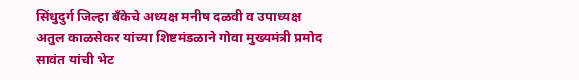सिंधुदुर्ग जिल्हा बँकेचे अध्यक्ष मनीष दळवी व उपाध्यक्ष अतुल काळसेकर यांच्या शिष्टमंडळाने गोवा मुख्यमंत्री प्रमोद सावंत यांची भेट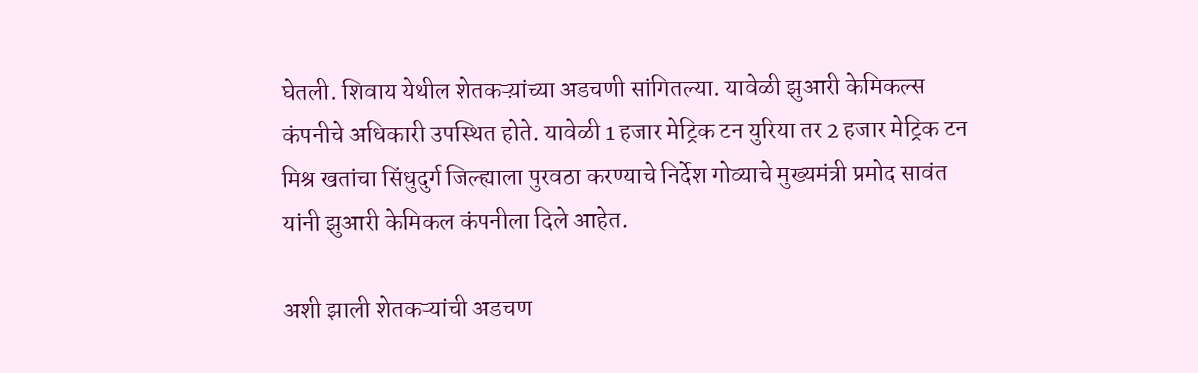घेतली. शिवाय येथील शेतकऱ्य़ांच्या अडचणी सांगितल्या. यावेळी झुआरी केमिकल्स कंपनीचे अधिकारी उपस्थित होते. यावेळी 1 हजार मेट्रिक टन युरिया तर 2 हजार मेट्रिक टन मिश्र खतांचा सिंधुदुर्ग जिल्ह्याला पुरवठा करण्याचे निर्देश गोव्याचे मुख्यमंत्री प्रमोद सावंत यांनी झुआरी केमिकल कंपनीला दिले आहेत.

अशी झाली शेतकऱ्यांची अडचण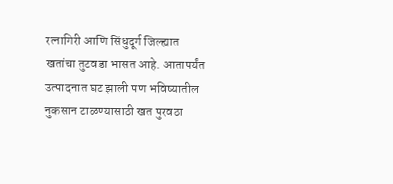रत्नागिरी आणि सिंधुदूर्ग जिल्ह्यात खतांचा तुटवडा भासत आहे. आतापर्यंत उत्पादनात घट झाली पण भविष्यातील नुकसान टाळण्यासाठी खत पुरवठा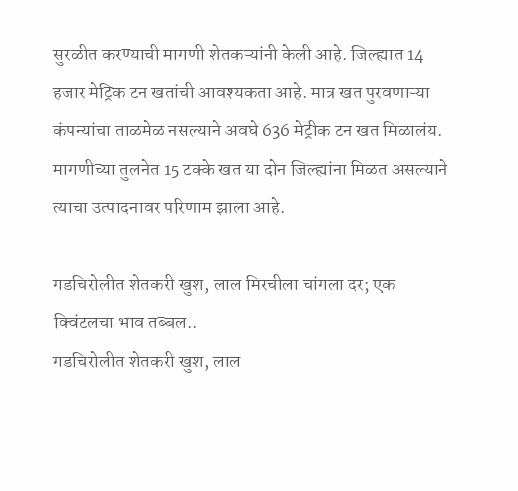सुरळीत करण्याची मागणी शेतकऱ्यांनी केली आहे. जिल्ह्यात 14 हजार मेट्रिक टन खतांची आवश्यकता आहे. मात्र खत पुरवणाऱ्या कंपन्यांचा ताळमेळ नसल्याने अवघे 636 मेट्रीक टन खत मिळालंय. मागणीच्या तुलनेत 15 टक्के खत या दोन जिल्ह्यांना मिळत असल्याने त्याचा उत्पादनावर परिणाम झाला आहे.

गडचिरोलीत शेतकरी खुश, लाल मिरचीला चांगला दर; एक क्विंटलचा भाव तब्बल..
गडचिरोलीत शेतकरी खुश, लाल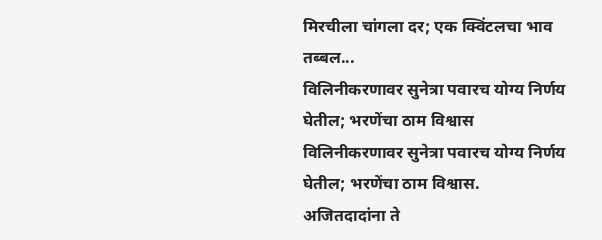मिरचीला चांगला दर; एक क्विंटलचा भाव तब्बल...
विलिनीकरणावर सुनेत्रा पवारच योग्य निर्णय घेतील; भरणेंचा ठाम विश्वास
विलिनीकरणावर सुनेत्रा पवारच योग्य निर्णय घेतील; भरणेंचा ठाम विश्वास.
अजितदादांना ते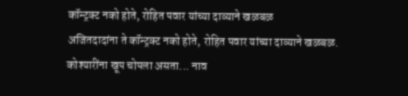कॉन्ट्रक्ट नको होते, रोहित पवार यांच्या दाव्याने खळबळ
अजितदादांना ते कॉन्ट्रक्ट नको होते, रोहित पवार यांच्या दाव्याने खळबळ.
कोश्यारींना खूप चोपला असता... नाव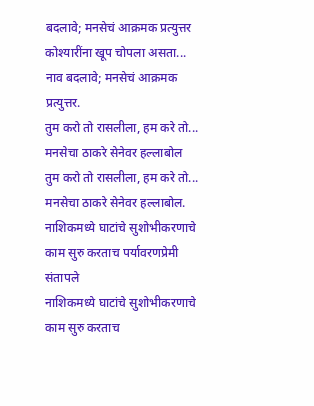बदलावे; मनसेचं आक्रमक प्रत्युत्तर
कोश्यारींना खूप चोपला असता... नाव बदलावे; मनसेचं आक्रमक प्रत्युत्तर.
तुम करो तो रासलीला, हम करे तो... मनसेचा ठाकरे सेनेवर हल्लाबोल
तुम करो तो रासलीला, हम करे तो... मनसेचा ठाकरे सेनेवर हल्लाबोल.
नाशिकमध्ये घाटांचे सुशोभीकरणाचे काम सुरु करताच पर्यावरणप्रेमी संतापले
नाशिकमध्ये घाटांचे सुशोभीकरणाचे काम सुरु करताच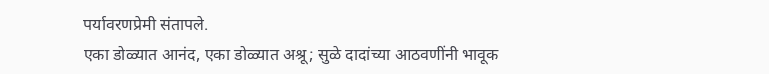पर्यावरणप्रेमी संतापले.
एका डोळ्यात आनंद, एका डोळ्यात अश्रू; सुळे दादांच्या आठवणींनी भावूक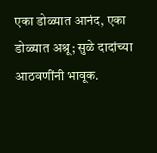एका डोळ्यात आनंद, एका डोळ्यात अश्रू; सुळे दादांच्या आठवणींनी भावूक.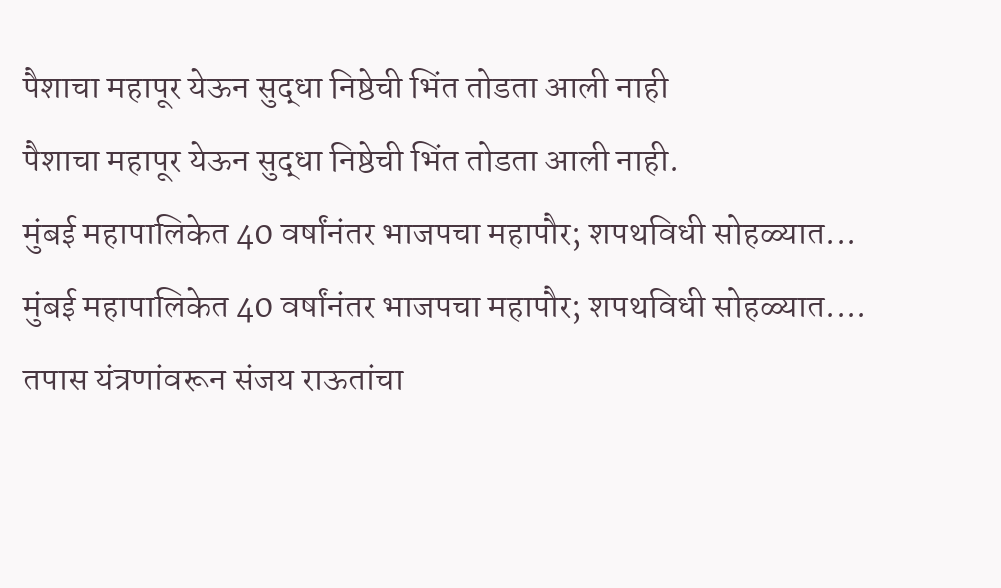पैशाचा महापूर येऊन सुद्धा निष्ठेची भिंत तोडता आली नाही
पैशाचा महापूर येऊन सुद्धा निष्ठेची भिंत तोडता आली नाही.
मुंबई महापालिकेत 40 वर्षांनंतर भाजपचा महापौर; शपथविधी सोहळ्यात...
मुंबई महापालिकेत 40 वर्षांनंतर भाजपचा महापौर; शपथविधी सोहळ्यात....
तपास यंत्रणांवरून संजय राऊतांचा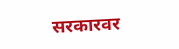सरकारवर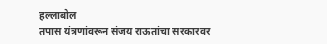हल्लाबोल
तपास यंत्रणांवरून संजय राऊतांचा सरकारवर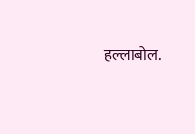हल्लाबोल.